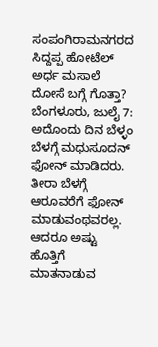ಸಂಪಂಗಿರಾಮನಗರದ ಸಿದ್ದಪ್ಪ ಹೋಟೆಲ್ ಅರ್ಧ ಮಸಾಲೆ ದೋಸೆ ಬಗ್ಗೆ ಗೊತ್ತಾ?
ಬೆಂಗಳೂರು, ಜುಲೈ 7: ಅದೊಂದು ದಿನ ಬೆಳ್ಳಂ ಬೆಳಗ್ಗೆ ಮಧುಸೂದನ್ ಫೋನ್ ಮಾಡಿದರು. ತೀರಾ ಬೆಳಗ್ಗೆ ಆರೂವರೆಗೆ ಫೋನ್ ಮಾಡುವಂಥವರಲ್ಲ. ಆದರೂ ಅಷ್ಟು ಹೊತ್ತಿಗೆ ಮಾತನಾಡುವ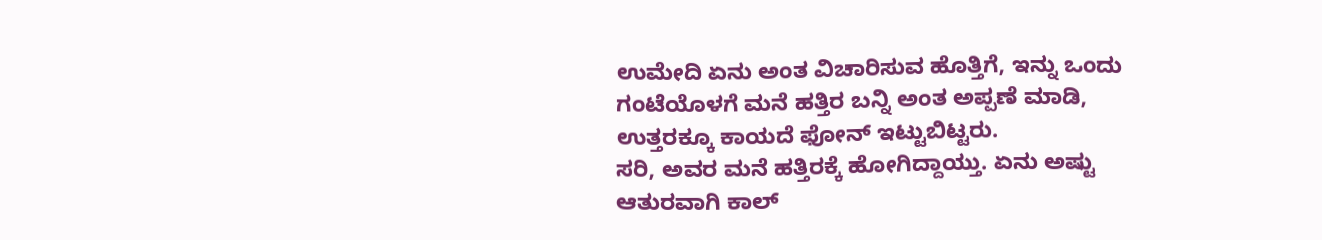ಉಮೇದಿ ಏನು ಅಂತ ವಿಚಾರಿಸುವ ಹೊತ್ತಿಗೆ, ಇನ್ನು ಒಂದು ಗಂಟೆಯೊಳಗೆ ಮನೆ ಹತ್ತಿರ ಬನ್ನಿ ಅಂತ ಅಪ್ಪಣೆ ಮಾಡಿ, ಉತ್ತರಕ್ಕೂ ಕಾಯದೆ ಫೋನ್ ಇಟ್ಟುಬಿಟ್ಟರು.
ಸರಿ, ಅವರ ಮನೆ ಹತ್ತಿರಕ್ಕೆ ಹೋಗಿದ್ದಾಯ್ತು. ಏನು ಅಷ್ಟು ಆತುರವಾಗಿ ಕಾಲ್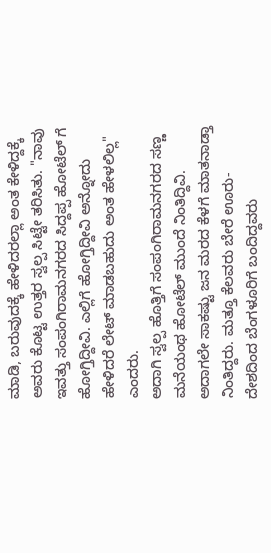ಮಾಡಿ, ಬರುವುದಕ್ಕೆ ಹೇಳಿದರಲ್ಲಾ ಅಂತ ಕೇಳಿದ್ದಕ್ಕೆ ಅವರು ಕೊಟ್ಟ ಉತ್ತರ ಸ್ವಲ್ಪ ಸಿಟ್ಟೇ ತರಿಸಿತು. "ನಾವು ಇವತ್ತು ಸಂಪಂಗಿರಾಮನಗರದ ಸಿದ್ದಪ್ಪ ಹೋಟೆಲ್ ಗೆ ಹೋಗ್ತಿದ್ದೀವಿ. ಎಲ್ಲಿಗೆ ಹೋಗ್ತಿದ್ದೀವಿ ಅನ್ನೋದು ಹೇಳಿದರೆ ಲೇಟ್ ಮಾಡಬಹುದು ಅಂತ ಹೇಳಲಿಲ್ಲ" ಎಂದರು.
ಅದಾಗಿ ಸ್ವಲ್ಪ ಹೊತ್ತಿಗೆ ಸಂಪಂಗಿರಾಮನಗರದ ಸಣ್ಣ ಮನೆಯಂಥ ಹೋಟೆಲ್ ಮುಂದೆ ನಿಂತಿದ್ದಿವಿ. ಅದಾಗಲೇ ಸಾಕಷ್ಟು ಜನ ಮರದ ಕೆಳಗೆ ಮಾತನಾಡ್ತಾ ನಿಂತಿದ್ದರು. ಮತ್ತೂ ಕೆಲವರು ಬೇರೆ ಊರು- ದೇಶದಿಂದ ಬೆಂಗಳೂರಿಗೆ ಬಂದಿದ್ದವರು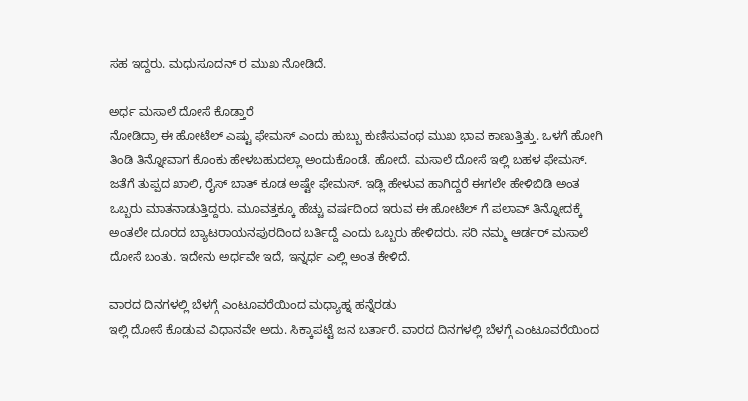ಸಹ ಇದ್ದರು. ಮಧುಸೂದನ್ ರ ಮುಖ ನೋಡಿದೆ.

ಅರ್ಧ ಮಸಾಲೆ ದೋಸೆ ಕೊಡ್ತಾರೆ
ನೋಡಿದ್ರಾ ಈ ಹೋಟೆಲ್ ಎಷ್ಟು ಫೇಮಸ್ ಎಂದು ಹುಬ್ಬು ಕುಣಿಸುವಂಥ ಮುಖ ಭಾವ ಕಾಣುತ್ತಿತ್ತು. ಒಳಗೆ ಹೋಗಿ ತಿಂಡಿ ತಿನ್ನೋವಾಗ ಕೊಂಕು ಹೇಳಬಹುದಲ್ಲಾ ಅಂದುಕೊಂಡೆ. ಹೋದೆ. ಮಸಾಲೆ ದೋಸೆ ಇಲ್ಲಿ ಬಹಳ ಫೇಮಸ್. ಜತೆಗೆ ತುಪ್ಪದ ಖಾಲಿ, ರೈಸ್ ಬಾತ್ ಕೂಡ ಅಷ್ಟೇ ಫೇಮಸ್. ಇಡ್ಲಿ ಹೇಳುವ ಹಾಗಿದ್ದರೆ ಈಗಲೇ ಹೇಳಿಬಿಡಿ ಅಂತ ಒಬ್ಬರು ಮಾತನಾಡುತ್ತಿದ್ದರು. ಮೂವತ್ತಕ್ಕೂ ಹೆಚ್ಚು ವರ್ಷದಿಂದ ಇರುವ ಈ ಹೋಟೆಲ್ ಗೆ ಪಲಾವ್ ತಿನ್ನೋದಕ್ಕೆ ಅಂತಲೇ ದೂರದ ಬ್ಯಾಟರಾಯನಪುರದಿಂದ ಬರ್ತಿದ್ದೆ ಎಂದು ಒಬ್ಬರು ಹೇಳಿದರು. ಸರಿ ನಮ್ಮ ಆರ್ಡರ್ ಮಸಾಲೆ ದೋಸೆ ಬಂತು. ಇದೇನು ಅರ್ಧವೇ ಇದೆ, ಇನ್ನರ್ಧ ಎಲ್ಲಿ ಅಂತ ಕೇಳಿದೆ.

ವಾರದ ದಿನಗಳಲ್ಲಿ ಬೆಳಗ್ಗೆ ಎಂಟೂವರೆಯಿಂದ ಮಧ್ಯಾಹ್ನ ಹನ್ನೆರಡು
ಇಲ್ಲಿ ದೋಸೆ ಕೊಡುವ ವಿಧಾನವೇ ಅದು. ಸಿಕ್ಕಾಪಟ್ಟೆ ಜನ ಬರ್ತಾರೆ. ವಾರದ ದಿನಗಳಲ್ಲಿ ಬೆಳಗ್ಗೆ ಎಂಟೂವರೆಯಿಂದ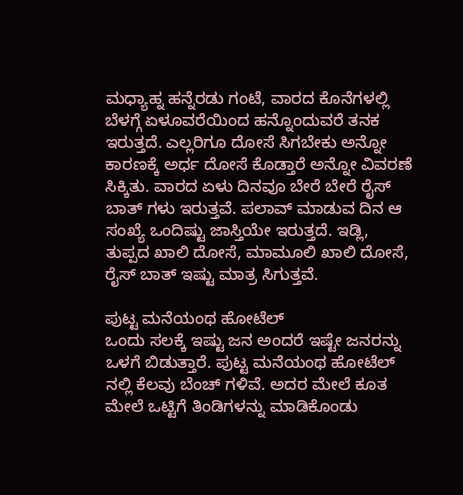ಮಧ್ಯಾಹ್ನ ಹನ್ನೆರಡು ಗಂಟೆ, ವಾರದ ಕೊನೆಗಳಲ್ಲಿ ಬೆಳಗ್ಗೆ ಏಳೂವರೆಯಿಂದ ಹನ್ನೊಂದುವರೆ ತನಕ ಇರುತ್ತದೆ. ಎಲ್ಲರಿಗೂ ದೋಸೆ ಸಿಗಬೇಕು ಅನ್ನೋ ಕಾರಣಕ್ಕೆ ಅರ್ಧ ದೋಸೆ ಕೊಡ್ತಾರೆ ಅನ್ನೋ ವಿವರಣೆ ಸಿಕ್ಕಿತು. ವಾರದ ಏಳು ದಿನವೂ ಬೇರೆ ಬೇರೆ ರೈಸ್ ಬಾತ್ ಗಳು ಇರುತ್ತವೆ. ಪಲಾವ್ ಮಾಡುವ ದಿನ ಆ ಸಂಖ್ಯೆ ಒಂದಿಷ್ಟು ಜಾಸ್ತಿಯೇ ಇರುತ್ತದೆ. ಇಡ್ಲಿ, ತುಪ್ಪದ ಖಾಲಿ ದೋಸೆ, ಮಾಮೂಲಿ ಖಾಲಿ ದೋಸೆ, ರೈಸ್ ಬಾತ್ ಇಷ್ಟು ಮಾತ್ರ ಸಿಗುತ್ತವೆ.

ಪುಟ್ಟ ಮನೆಯಂಥ ಹೋಟೆಲ್
ಒಂದು ಸಲಕ್ಕೆ ಇಷ್ಟು ಜನ ಅಂದರೆ ಇಷ್ಟೇ ಜನರನ್ನು ಒಳಗೆ ಬಿಡುತ್ತಾರೆ. ಪುಟ್ಟ ಮನೆಯಂಥ ಹೋಟೆಲ್ ನಲ್ಲಿ ಕೆಲವು ಬೆಂಚ್ ಗಳಿವೆ. ಅದರ ಮೇಲೆ ಕೂತ ಮೇಲೆ ಒಟ್ಟಿಗೆ ತಿಂಡಿಗಳನ್ನು ಮಾಡಿಕೊಂಡು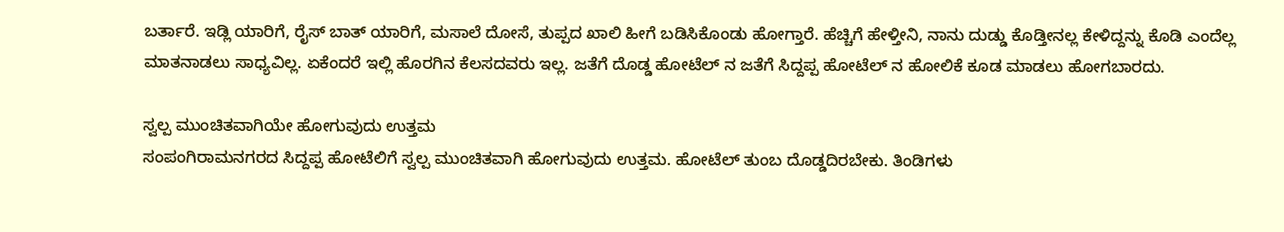ಬರ್ತಾರೆ. ಇಡ್ಲಿ ಯಾರಿಗೆ, ರೈಸ್ ಬಾತ್ ಯಾರಿಗೆ, ಮಸಾಲೆ ದೋಸೆ, ತುಪ್ಪದ ಖಾಲಿ ಹೀಗೆ ಬಡಿಸಿಕೊಂಡು ಹೋಗ್ತಾರೆ. ಹೆಚ್ಚಿಗೆ ಹೇಳ್ತೀನಿ, ನಾನು ದುಡ್ಡು ಕೊಡ್ತೀನಲ್ಲ ಕೇಳಿದ್ದನ್ನು ಕೊಡಿ ಎಂದೆಲ್ಲ ಮಾತನಾಡಲು ಸಾಧ್ಯವಿಲ್ಲ. ಏಕೆಂದರೆ ಇಲ್ಲಿ ಹೊರಗಿನ ಕೆಲಸದವರು ಇಲ್ಲ. ಜತೆಗೆ ದೊಡ್ಡ ಹೋಟೆಲ್ ನ ಜತೆಗೆ ಸಿದ್ದಪ್ಪ ಹೋಟೆಲ್ ನ ಹೋಲಿಕೆ ಕೂಡ ಮಾಡಲು ಹೋಗಬಾರದು.

ಸ್ವಲ್ಪ ಮುಂಚಿತವಾಗಿಯೇ ಹೋಗುವುದು ಉತ್ತಮ
ಸಂಪಂಗಿರಾಮನಗರದ ಸಿದ್ದಪ್ಪ ಹೋಟೆಲಿಗೆ ಸ್ವಲ್ಪ ಮುಂಚಿತವಾಗಿ ಹೋಗುವುದು ಉತ್ತಮ. ಹೋಟೆಲ್ ತುಂಬ ದೊಡ್ಡದಿರಬೇಕು. ತಿಂಡಿಗಳು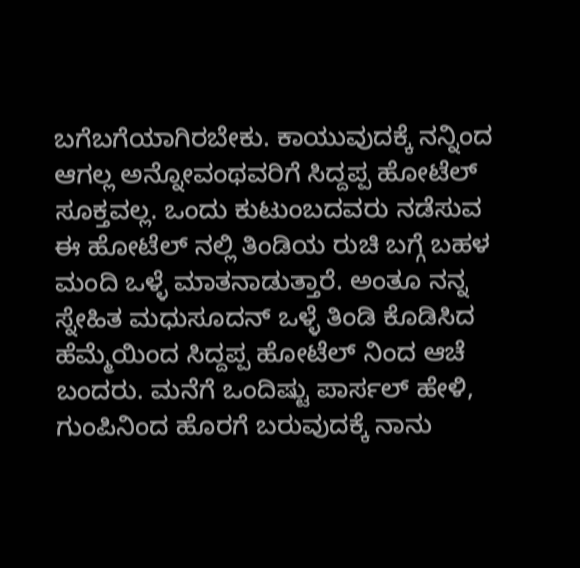ಬಗೆಬಗೆಯಾಗಿರಬೇಕು. ಕಾಯುವುದಕ್ಕೆ ನನ್ನಿಂದ ಆಗಲ್ಲ ಅನ್ನೋವಂಥವರಿಗೆ ಸಿದ್ದಪ್ಪ ಹೋಟೆಲ್ ಸೂಕ್ತವಲ್ಲ. ಒಂದು ಕುಟುಂಬದವರು ನಡೆಸುವ ಈ ಹೋಟೆಲ್ ನಲ್ಲಿ ತಿಂಡಿಯ ರುಚಿ ಬಗ್ಗೆ ಬಹಳ ಮಂದಿ ಒಳ್ಳೆ ಮಾತನಾಡುತ್ತಾರೆ. ಅಂತೂ ನನ್ನ ಸ್ನೇಹಿತ ಮಧುಸೂದನ್ ಒಳ್ಳೆ ತಿಂಡಿ ಕೊಡಿಸಿದ ಹೆಮ್ಮೆಯಿಂದ ಸಿದ್ದಪ್ಪ ಹೋಟೆಲ್ ನಿಂದ ಆಚೆ ಬಂದರು. ಮನೆಗೆ ಒಂದಿಷ್ಟು ಪಾರ್ಸಲ್ ಹೇಳಿ, ಗುಂಪಿನಿಂದ ಹೊರಗೆ ಬರುವುದಕ್ಕೆ ನಾನು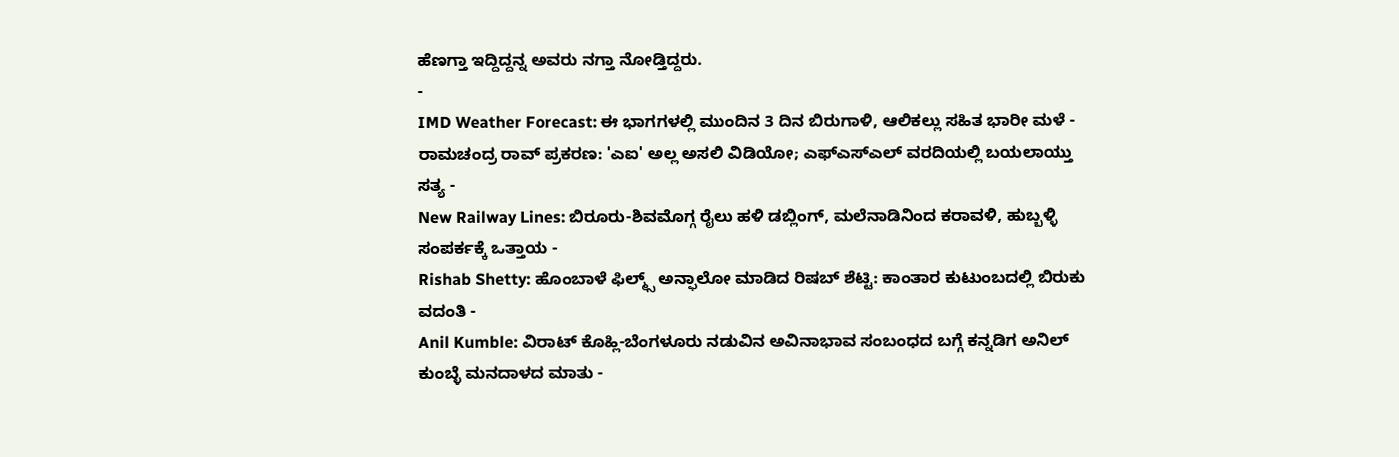ಹೆಣಗ್ತಾ ಇದ್ದಿದ್ದನ್ನ ಅವರು ನಗ್ತಾ ನೋಡ್ತಿದ್ದರು.
-
IMD Weather Forecast: ಈ ಭಾಗಗಳಲ್ಲಿ ಮುಂದಿನ 3 ದಿನ ಬಿರುಗಾಳಿ, ಆಲಿಕಲ್ಲು ಸಹಿತ ಭಾರೀ ಮಳೆ -
ರಾಮಚಂದ್ರ ರಾವ್ ಪ್ರಕರಣ: 'ಎಐ' ಅಲ್ಲ ಅಸಲಿ ವಿಡಿಯೋ; ಎಫ್ಎಸ್ಎಲ್ ವರದಿಯಲ್ಲಿ ಬಯಲಾಯ್ತು ಸತ್ಯ -
New Railway Lines: ಬಿರೂರು-ಶಿವಮೊಗ್ಗ ರೈಲು ಹಳಿ ಡಬ್ಲಿಂಗ್, ಮಲೆನಾಡಿನಿಂದ ಕರಾವಳಿ, ಹುಬ್ಬಳ್ಳಿ ಸಂಪರ್ಕಕ್ಕೆ ಒತ್ತಾಯ -
Rishab Shetty: ಹೊಂಬಾಳೆ ಫಿಲ್ಮ್ಸ್ ಅನ್ಫಾಲೋ ಮಾಡಿದ ರಿಷಬ್ ಶೆಟ್ಟಿ: ಕಾಂತಾರ ಕುಟುಂಬದಲ್ಲಿ ಬಿರುಕು ವದಂತಿ -
Anil Kumble: ವಿರಾಟ್ ಕೊಹ್ಲಿ-ಬೆಂಗಳೂರು ನಡುವಿನ ಅವಿನಾಭಾವ ಸಂಬಂಧದ ಬಗ್ಗೆ ಕನ್ನಡಿಗ ಅನಿಲ್ ಕುಂಬ್ಳೆ ಮನದಾಳದ ಮಾತು -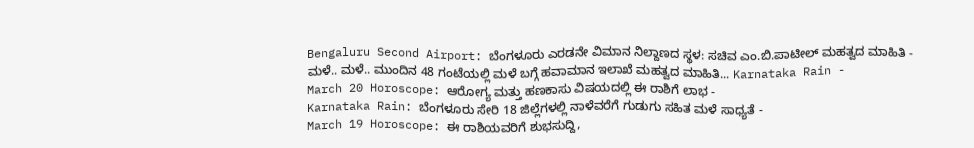Bengaluru Second Airport: ಬೆಂಗಳೂರು ಎರಡನೇ ವಿಮಾನ ನಿಲ್ದಾಣದ ಸ್ಥಳ: ಸಚಿವ ಎಂ.ಬಿ.ಪಾಟೀಲ್ ಮಹತ್ವದ ಮಾಹಿತಿ -
ಮಳೆ.. ಮಳೆ.. ಮುಂದಿನ 48 ಗಂಟೆಯಲ್ಲಿ ಮಳೆ ಬಗ್ಗೆ ಹವಾಮಾನ ಇಲಾಖೆ ಮಹತ್ವದ ಮಾಹಿತಿ... Karnataka Rain -
March 20 Horoscope: ಆರೋಗ್ಯ ಮತ್ತು ಹಣಕಾಸು ವಿಷಯದಲ್ಲಿ ಈ ರಾಶಿಗೆ ಲಾಭ -
Karnataka Rain: ಬೆಂಗಳೂರು ಸೇರಿ 18 ಜಿಲ್ಲೆಗಳಲ್ಲಿ ನಾಳೆವರೆಗೆ ಗುಡುಗು ಸಹಿತ ಮಳೆ ಸಾಧ್ಯತೆ -
March 19 Horoscope: ಈ ರಾಶಿಯವರಿಗೆ ಶುಭಸುದ್ದಿ,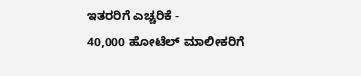ಇತರರಿಗೆ ಎಚ್ಚರಿಕೆ -
40,000 ಹೋಟೆಲ್ ಮಾಲೀಕರಿಗೆ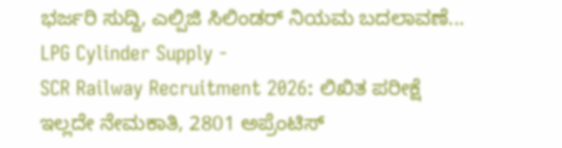ಭರ್ಜರಿ ಸುದ್ದಿ, ಎಲ್ಪಿಜಿ ಸಿಲಿಂಡರ್ ನಿಯಮ ಬದಲಾವಣೆ... LPG Cylinder Supply -
SCR Railway Recruitment 2026: ಲಿಖಿತ ಪರೀಕ್ಷೆ ಇಲ್ಲದೇ ನೇಮಕಾತಿ, 2801 ಅಪ್ರೆಂಟಿಸ್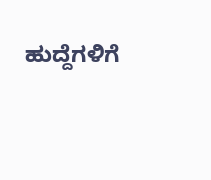ಹುದ್ದೆಗಳಿಗೆ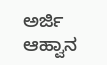ಅರ್ಜಿ ಆಹ್ವಾನ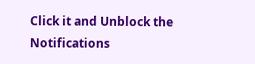Click it and Unblock the Notifications